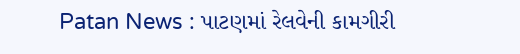Patan News : પાટણમાં રેલવેની કામગીરી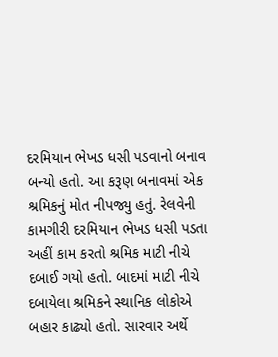દરમિયાન ભેખડ ધસી પડવાનો બનાવ બન્યો હતો. આ કરૂણ બનાવમાં એક શ્રમિકનું મોત નીપજ્યુ હતું. રેલવેની કામગીરી દરમિયાન ભેખડ ધસી પડતા અહીં કામ કરતો શ્રમિક માટી નીચે દબાઈ ગયો હતો. બાદમાં માટી નીચે દબાયેલા શ્રમિકને સ્થાનિક લોકોએ બહાર કાઢ્યો હતો. સારવાર અર્થે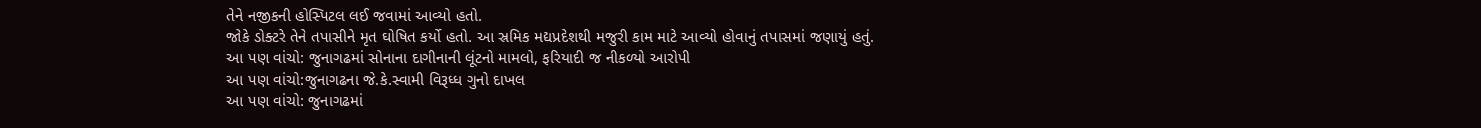તેને નજીકની હોસ્પિટલ લઈ જવામાં આવ્યો હતો.
જોકે ડોક્ટરે તેને તપાસીને મૃત ઘોષિત કર્યો હતો. આ સ્રમિક મદ્યપ્રદેશથી મજુરી કામ માટે આવ્યો હોવાનું તપાસમાં જણાયું હતું.
આ પણ વાંચો: જુનાગઢમાં સોનાના દાગીનાની લૂંટનો મામલો, ફરિયાદી જ નીકળ્યો આરોપી
આ પણ વાંચો:જુનાગઢના જે.કે.સ્વામી વિરૂધ્ધ ગુનો દાખલ
આ પણ વાંચો: જુનાગઢમાં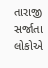તારાજી સર્જાતા લોકોએ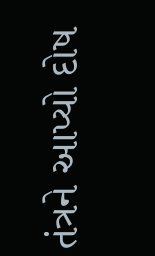તંત્રને આપ્યો દોષ